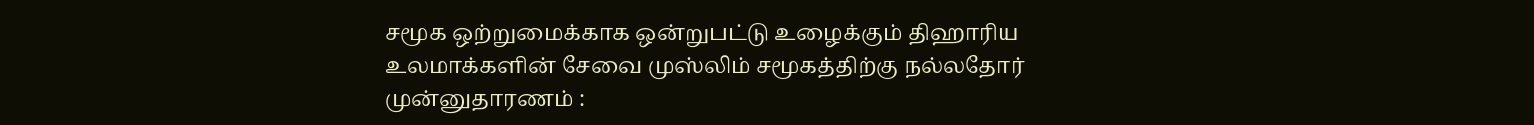சமூக ஒற்றுமைக்காக ஒன்றுபட்டு உழைக்கும் திஹாரிய உலமாக்களின் சேவை முஸ்லிம் சமூகத்திற்கு நல்லதோர் முன்னுதாரணம் :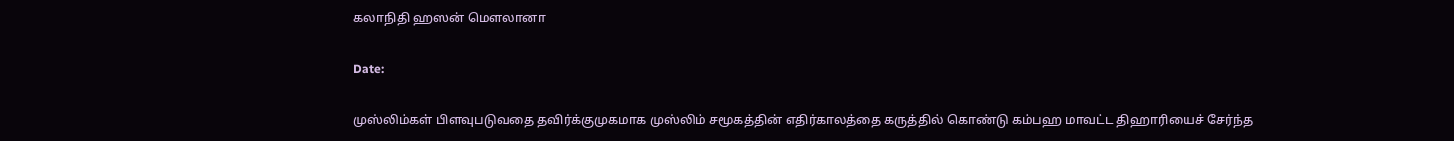கலாநிதி ஹஸன் மெளலானா

Date:

முஸ்லிம்கள் பிளவுபடுவதை தவிர்க்குமுகமாக முஸ்லிம் சமூகத்தின் எதிர்காலத்தை கருத்தில் கொண்டு கம்பஹ மாவட்ட திஹாரியைச் சேர்ந்த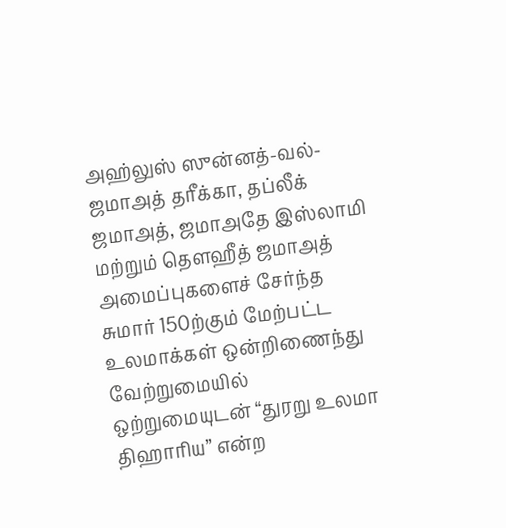அஹ்லுஸ் ஸுன்னத்-வல்-ஜமாஅத் தரீக்கா, தப்லீக் ஜமாஅத், ஜமாஅதே இஸ்லாமி மற்றும் தெளஹீத் ஜமாஅத் அமைப்புகளைச் சேர்ந்த சுமார் 150ற்கும் மேற்பட்ட உலமாக்கள் ஒன்றிணைந்து வேற்றுமையில் ஒற்றுமையுடன் “துரறு உலமா திஹாரிய” என்ற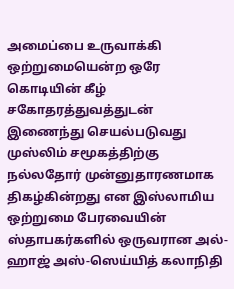அமைப்பை உருவாக்கி ஒற்றுமையென்ற ஒரே கொடியின் கீழ் சகோதரத்துவத்துடன் இணைந்து செயல்படுவது முஸ்லிம் சமூகத்திற்கு நல்லதோர் முன்னுதாரணமாக திகழ்கின்றது என இஸ்லாமிய ஒற்றுமை பேரவையின் ஸ்தாபகர்களில் ஒருவரான அல்-ஹாஜ் அஸ்-ஸெய்யித் கலாநிதி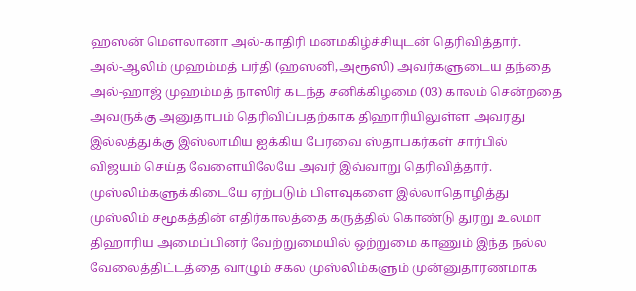ஹஸன் மெளலானா அல்-காதிரி மனமகிழ்ச்சியுடன் தெரிவித்தார்.
அல்-ஆலிம் முஹம்மத் பர்தி (ஹஸனி,அரூஸி) அவர்களுடைய தந்தை அல்-ஹாஜ் முஹம்மத் நாஸிர் கடந்த சனிக்கிழமை (03) காலம் சென்றதை அவருக்கு அனுதாபம் தெரிவிப்பதற்காக திஹாரியிலுள்ள அவரது இல்லத்துக்கு இஸ்லாமிய ஐக்கிய பேரவை ஸ்தாபகர்கள் சார்பில் விஜயம் செய்த வேளையிலேயே அவர் இவ்வாறு தெரிவித்தார்.
முஸ்லிம்களுக்கிடையே ஏற்படும் பிளவுகளை இல்லாதொழித்து முஸ்லிம் சமூகத்தின் எதிர்காலத்தை கருத்தில் கொண்டு துரறு உலமா திஹாரிய அமைப்பினர் வேற்றுமையில் ஒற்றுமை காணும் இந்த நல்ல வேலைத்திட்டத்தை வாழும் சகல முஸ்லிம்களும் முன்னுதாரணமாக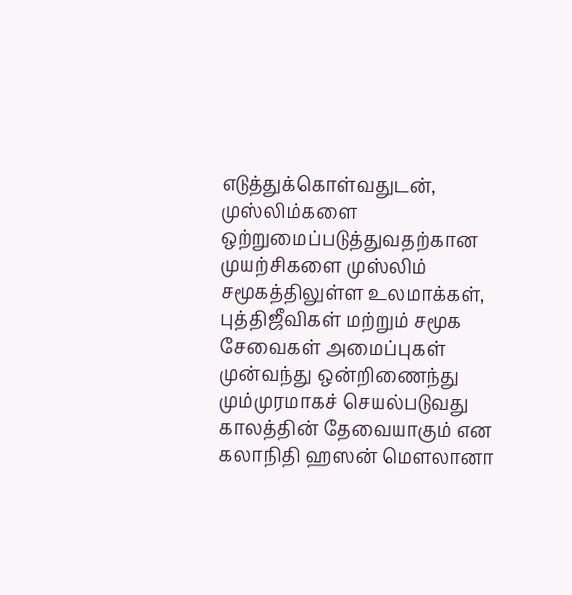எடுத்துக்கொள்வதுடன், முஸ்லிம்களை ஒற்றுமைப்படுத்துவதற்கான முயற்சிகளை முஸ்லிம் சமூகத்திலுள்ள உலமாக்கள், புத்திஜீவிகள் மற்றும் சமூக சேவைகள் அமைப்புகள் முன்வந்து ஒன்றிணைந்து மும்முரமாகச் செயல்படுவது காலத்தின் தேவையாகும் என கலாநிதி ஹஸன் மெளலானா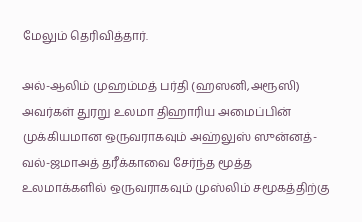மேலும் தெரிவித்தார்.

அல்-ஆலிம் முஹம்மத் பர்தி (ஹஸனி,அரூஸி) அவர்கள் துரறு உலமா திஹாரிய அமைப்பின் முக்கியமான ஒருவராகவும் அஹ்லுஸ் ஸுன்னத்-வல்-ஜமாஅத் தரீக்காவை சேர்ந்த மூத்த உலமாக்களில் ஒருவராகவும் முஸ்லிம் சமூகத்திற்கு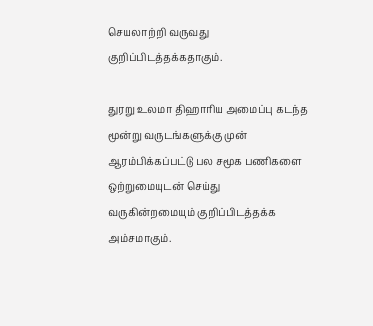செயலாற்றி வருவது குறிப்பிடத்தக்கதாகும்.

துரறு உலமா திஹாரிய அமைப்பு கடந்த மூன்று வருடங்களுக்கு முன் ஆரம்பிக்கப்பட்டு பல சமூக பணிகளை ஒற்றுமையுடன் செய்து வருகின்றமையும் குறிப்பிடத்தக்க அம்சமாகும்.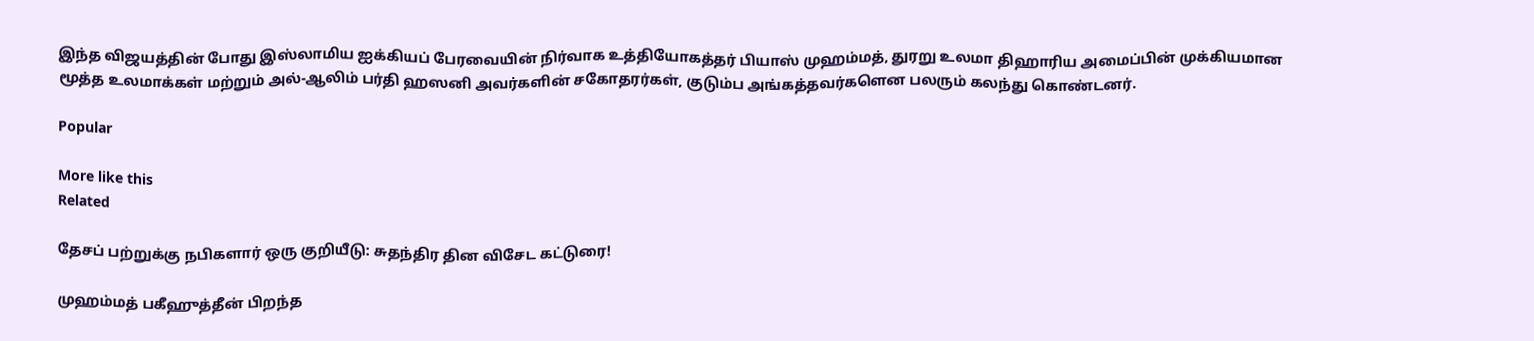இந்த விஜயத்தின் போது இஸ்லாமிய ஐக்கியப் பேரவையின் நிர்வாக உத்தியோகத்தர் பியாஸ் முஹம்மத், துரறு உலமா திஹாரிய அமைப்பின் முக்கியமான மூத்த உலமாக்கள் மற்றும் அல்-ஆலிம் பர்தி ஹஸனி அவர்களின் சகோதரர்கள், குடும்ப அங்கத்தவர்களென பலரும் கலந்து கொண்டனர்.

Popular

More like this
Related

தேசப் பற்றுக்கு நபிகளார் ஒரு குறியீடு: சுதந்திர தின விசேட கட்டுரை!

முஹம்மத் பகீஹுத்தீன் பிறந்த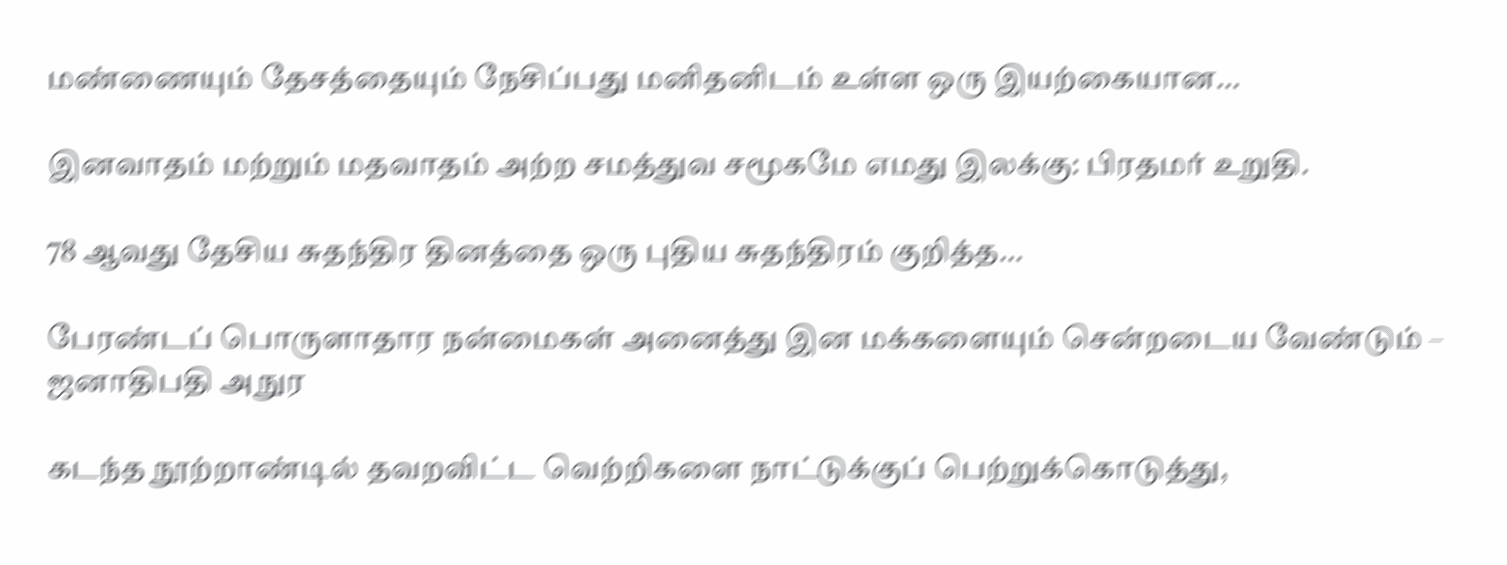மண்ணையும் தேசத்தையும் நேசிப்பது மனிதனிடம் உள்ள ஒரு இயற்கையான...

இனவாதம் மற்றும் மதவாதம் அற்ற சமத்துவ சமூகமே எமது இலக்கு: பிரதமர் உறுதி.

78 ஆவது தேசிய சுதந்திர தினத்தை ஒரு புதிய சுதந்திரம் குறித்த...

பேரண்டப் பொருளாதார நன்மைகள் அனைத்து இன மக்களையும் சென்றடைய வேண்டும் – ஜனாதிபதி அநுர

கடந்த நூற்றாண்டில் தவறவிட்ட வெற்றிகளை நாட்டுக்குப் பெற்றுக்கொடுத்து,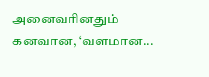அனைவரினதும் கனவான, ‘வளமான...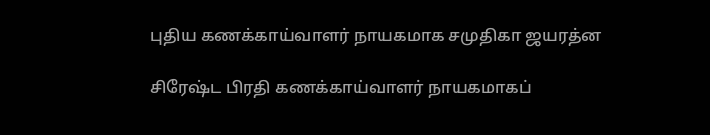புதிய கணக்காய்வாளர் நாயகமாக சமுதிகா ஜயரத்ன

சிரேஷ்ட பிரதி கணக்காய்வாளர் நாயகமாகப்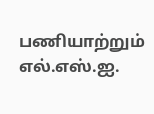பணியாற்றும் எல்.எஸ்.ஐ.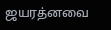ஜயரத்னவை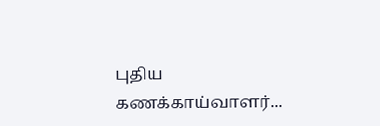புதிய கணக்காய்வாளர்...